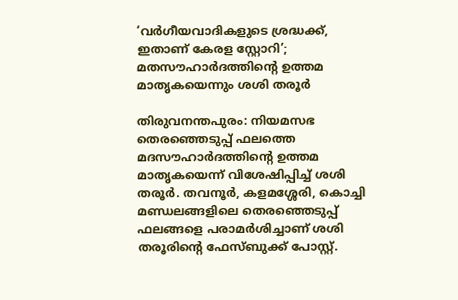‘വർഗീയവാദികളുടെ ശ്രദ്ധക്ക്, ഇതാണ് കേരള സ്റ്റോറി’; മതസൗഹാർദത്തിന്‍റെ ഉത്തമ മാതൃകയെന്നും ശശി തരൂർ

തിരുവനന്തപുരം: നിയമസഭ തെരഞ്ഞെടുപ്പ് ഫലത്തെ മദസൗഹാർദത്തിന്റെ ഉത്തമ മാതൃകയെന്ന് വിശേഷിപ്പിച്ച് ശശി തരൂർ. തവനൂർ, കളമശ്ശേരി, കൊച്ചി മണ്ഡലങ്ങളിലെ തെരഞ്ഞെടുപ്പ് ഫലങ്ങളെ പരാമർശിച്ചാണ് ശശി തരൂരിന്റെ ഫേസ്ബുക്ക് പോസ്റ്റ്.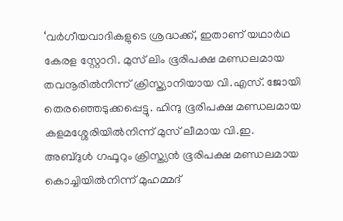‘വർഗീയവാദികളുടെ ശ്രദ്ധക്ക്, ഇതാണ് യഥാർഥ കേരള സ്റ്റോറി. മുസ് ലിം ഭൂരിപക്ഷ മണ്ഡലമായ തവനൂരിൽനിന്ന് ക്രിസ്ത്യാനിയായ വി.എസ്. ജോയി തെരഞ്ഞെടുക്കപ്പെട്ടു. ഹിന്ദു ഭൂരിപക്ഷ മണ്ഡലമായ കളമശ്ശേരിയിൽനിന്ന് മുസ് ലീമായ വി.ഇ. അബ്ദുൾ ഗഫൂറും ക്രിസ്ത്യൻ ഭൂരിപക്ഷ മണ്ഡലമായ കൊച്ചിയിൽനിന്ന് മുഹമ്മദ്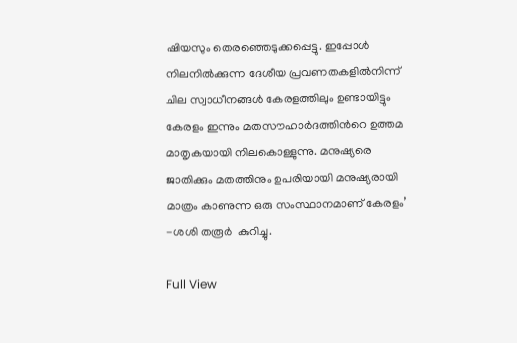ഷിയസും തെരഞ്ഞെടുക്കപ്പെട്ടു. ഇപ്പോൾ നിലനിൽക്കുന്ന ദേശീയ പ്രവണതകളിൽനിന്ന് ചില സ്വാധീനങ്ങൾ കേരളത്തിലും ഉണ്ടായിട്ടും കേരളം ഇന്നും മതസൗഹാർദത്തിന്‍റെ ഉത്തമ മാതൃകയായി നിലകൊള്ളുന്നു. മനുഷ്യരെ ജാതിക്കും മതത്തിനും ഉപരിയായി മനുഷ്യരായി മാത്രം കാണുന്ന ഒരു സംസ്ഥാനമാണ് കേരളം’ -ശശി തരൂർ  കുറിച്ചു.

Full View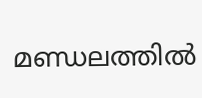മണ്ഡലത്തിൽ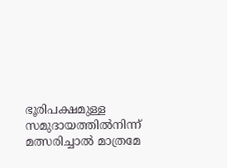ഭൂരിപക്ഷമുള്ള സമുദായത്തിൽനിന്ന് മത്സരിച്ചാൽ മാത്രമേ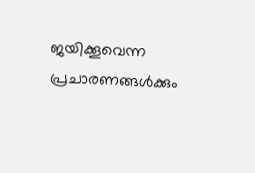ജയിക്കൂവെന്ന പ്രചാരണങ്ങൾക്കും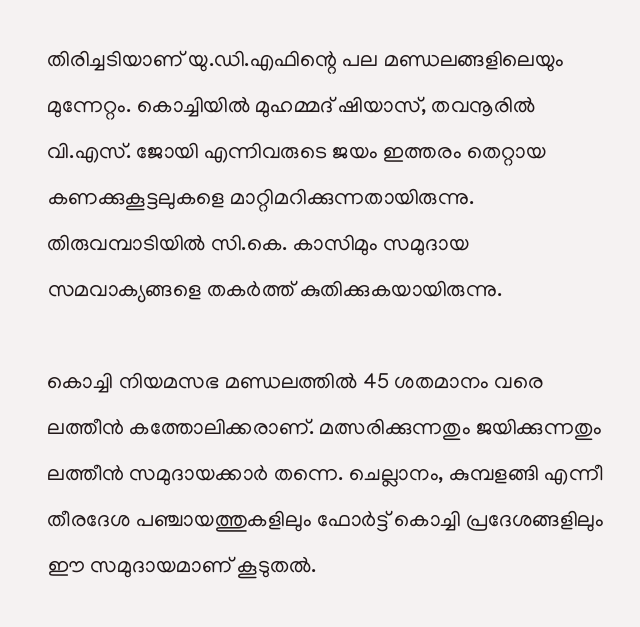തിരിച്ചടിയാണ് യു.ഡി.എഫിന്റെ പല മണ്ഡലങ്ങളിലെയും മുന്നേറ്റം. കൊച്ചിയിൽ മുഹമ്മദ് ഷിയാസ്, തവനൂരിൽ വി.എസ്. ജോയി എന്നിവരുടെ ജയം ഇത്തരം തെറ്റായ കണക്കുകൂട്ടലുകളെ മാറ്റിമറിക്കുന്നതായിരുന്നു. തിരുവമ്പാടിയിൽ സി.കെ. കാസിമും സമുദായ സമവാക്യങ്ങളെ തകർത്ത് കുതിക്കുകയായിരുന്നു.

കൊച്ചി നിയമസഭ മണ്ഡലത്തിൽ 45 ശതമാനം വരെ ലത്തീൻ കത്തോലിക്കരാണ്. മത്സരിക്കുന്നതും ജയിക്കുന്നതും ലത്തീൻ സമുദായക്കാർ തന്നെ. ചെല്ലാനം, കുമ്പളങ്ങി എന്നീ തീരദേശ പഞ്ചായത്തുകളിലും ഫോർട്ട് കൊച്ചി പ്രദേശങ്ങളിലും ഈ സമുദായമാണ് കൂടുതൽ.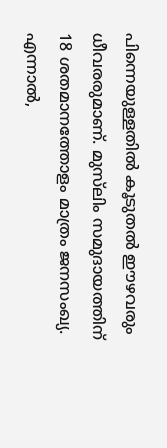പിന്നെയുള്ളതിൽ കൂടുതൽ ഈഴവരും ധീവരരുമാണ്. മുസ്‍ലിം സമുദായത്തിന് 18 ശതമാനത്തോളം മാത്രം ജനസംഖ്യ. എന്നാൽ,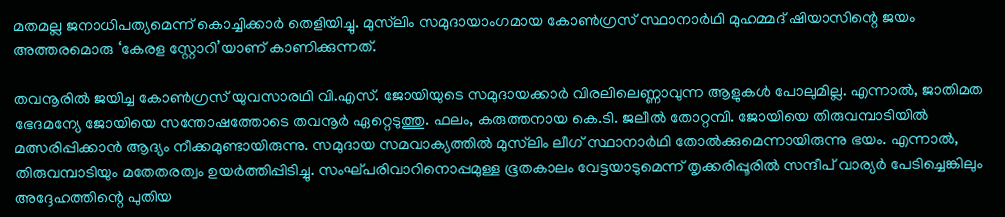മതമല്ല ജനാധിപത്യമെന്ന് കൊച്ചിക്കാർ തെളിയിച്ചു. മുസ്‍ലിം സമുദായാംഗമായ കോൺഗ്രസ് സ്ഥാനാർഥി മുഹമ്മദ് ഷിയാസിന്റെ ജയം അത്തരമൊരു ‘കേരള സ്റ്റോറി’യാണ് കാണിക്കുന്നത്.

തവനൂരിൽ ജയിച്ച കോൺഗ്രസ് യുവസാരഥി വി.എസ്. ജോയിയുടെ സമുദായക്കാർ വിരലിലെണ്ണാവുന്ന ആളുകൾ പോലുമില്ല. എന്നാൽ, ജാതിമത ഭേദമന്യേ ജോയിയെ സന്തോഷത്തോടെ തവനൂർ ഏറ്റെടുത്തു. ഫലം, കരുത്തനായ കെ.ടി. ജലീൽ തോറ്റമ്പി. ജോയിയെ തിരുവമ്പാടിയിൽ മത്സരിപ്പിക്കാൻ ആദ്യം നീക്കമുണ്ടായിരുന്നു. സമുദായ സമവാക്യത്തിൽ മുസ്‍ലിം ലീഗ് സ്ഥാനാർഥി തോൽക്കുമെന്നായിരുന്നു ഭയം. എന്നാൽ, തിരുവമ്പാടിയും മതേതരത്വം ഉയർത്തിപ്പിടിച്ചു. സംഘ്പരിവാറിനൊപ്പമുള്ള ഭൂതകാലം വേട്ടയാടുമെന്ന് തൃക്കരിപ്പൂരിൽ സന്ദീപ് വാര്യർ പേടിച്ചെങ്കിലും അദ്ദേഹത്തിന്റെ പുതിയ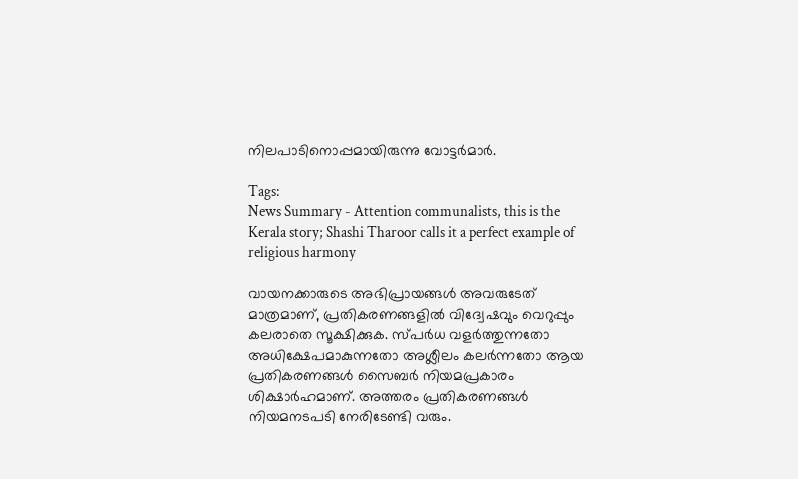നിലപാടിനൊപ്പമായിരുന്നു വോട്ടർമാർ.

Tags:
News Summary - Attention communalists, this is the Kerala story; Shashi Tharoor calls it a perfect example of religious harmony

വായനക്കാരുടെ അഭിപ്രായങ്ങള്‍ അവരുടേത് മാത്രമാണ്, പ്രതികരണങ്ങളിൽ വിദ്വേഷവും വെറുപ്പും കലരാതെ സൂക്ഷിക്കുക. സ്പർധ വളർത്തുന്നതോ അധിക്ഷേപമാകുന്നതോ അശ്ലീലം കലർന്നതോ ആയ പ്രതികരണങ്ങൾ സൈബർ നിയമപ്രകാരം ശിക്ഷാർഹമാണ്. അത്തരം പ്രതികരണങ്ങൾ നിയമനടപടി നേരിടേണ്ടി വരും.